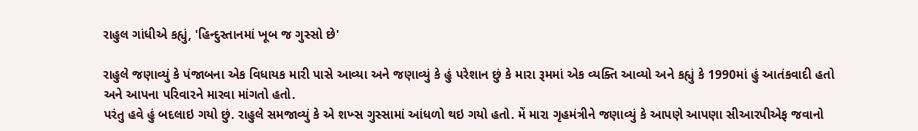રાહુલ ગાંધીએ કહ્યું, 'હિન્દુસ્તાનમાં ખૂબ જ ગુસ્સો છે'

રાહુલે જણાવ્યું કે પંજાબના એક વિધાયક મારી પાસે આવ્યા અને જણાવ્યું કે હું પરેશાન છું કે મારા રૂમમાં એક વ્યક્તિ આવ્યો અને કહ્યું કે 1990માં હું આતંકવાદી હતો અને આપના પરિવારને મારવા માંગતો હતો.
પરંતુ હવે હું બદલાઇ ગયો છું. રાહુલે સમજાવ્યું કે એ શખ્સ ગુસ્સામાં આંધળો થઇ ગયો હતો. મેં મારા ગૃહમંત્રીને જણાવ્યું કે આપણે આપણા સીઆરપીએફ જવાનો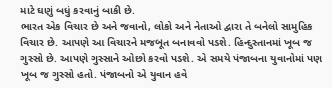માટે ઘણું બધું કરવાનું બાકી છે.
ભારત એક વિચાર છે અને જવાનો, લોકો અને નેતાઓ દ્વારા તે બનેલો સામુહિક વિચાર છે. આપણે આ વિચારને મજબૂત બનાવવો પડશે. હિન્દુસ્તાનમાં ખૂબ જ ગુસ્સો છે. આપણે ગુસ્સાને ઓછો કરવો પડશે. એ સમયે પંજાબના યુવાનોમાં પણ ખૂબ જ ગુસ્સો હતો. પંજાબનો એ યુવાન હવે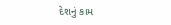દેશનું કામ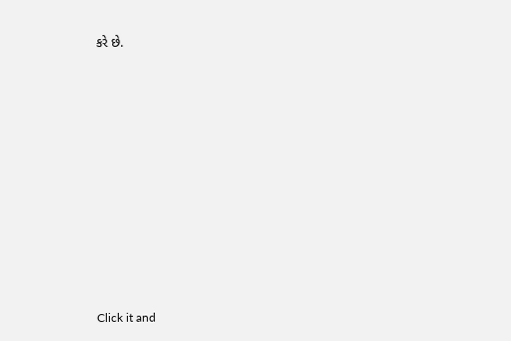કરે છે.












Click it and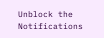Unblock the Notifications